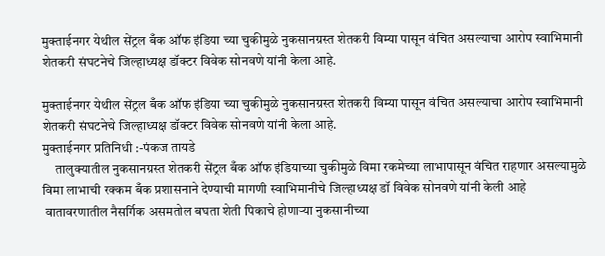मुक्ताईनगर येथील सेंट्रल बँक ऑफ इंडिया च्या चुकीमुळे नुकसानग्रस्त शेतकरी विम्या पासून वंचित असल्याचा आरोप स्वाभिमानी शेतकरी संघटनेचे जिल्हाध्यक्ष डॉक्टर विवेक सोनवणे यांनी केला आहे.

मुक्ताईनगर येथील सेंट्रल बँक ऑफ इंडिया च्या चुकीमुळे नुकसानग्रस्त शेतकरी विम्या पासून वंचित असल्याचा आरोप स्वाभिमानी शेतकरी संघटनेचे जिल्हाध्यक्ष डॉक्टर विवेक सोनवणे यांनी केला आहे.
मुक्ताईनगर प्रतिनिधी :-पंकज तायडे
     तालुक्यातील नुकसानग्रस्त शेतकरी सेंट्रल बँक ऑफ इंडियाच्या चुकीमुळे विमा रकमेच्या लाभापासून वंचित राहणार असल्यामुळे  विमा लाभाची रक्कम बँक प्रशासनाने देण्याची मागणी स्वाभिमानीचे जिल्हाध्यक्ष डॉ विवेक सोनवणे यांनी केली आहे
 वातावरणातील नैसर्गिक असमतोल बघता शेती पिकाचे होणाऱ्या नुकसानीच्या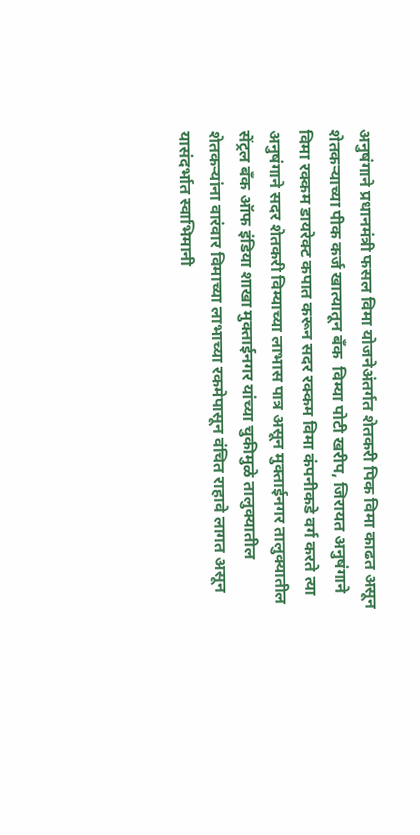अनुषंगाने प्रधानमंत्री फसल विमा योजनेअंतर्गत शेतकरी पिक विमा काढत असून शेतकऱ्याच्या पीक कर्ज खात्यातून बँक  विम्या पोटी खरीप, जिरायत अनुषंगाने  विमा रक्कम डायरेक्ट कपात करून सदर रक्कम विमा कंपनीकडे वर्ग करते त्या अनुषंगाने सदर शेतकरी विम्याच्या लाभास पात्र असून मुक्ताईनगर तालुक्यातील सेंट्रल बँक ऑफ इंडिया शाखा मुक्ताईनगर यांच्या चुकीमुळे तालुक्यातील शेतकऱ्यांना वारंवार विमाच्या लाभाच्या रकमेपासून वंचित राहावे लागत असून यासंदर्भात स्वाभिमानी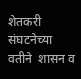शेतकरी संघटनेच्या वतीने  शासन व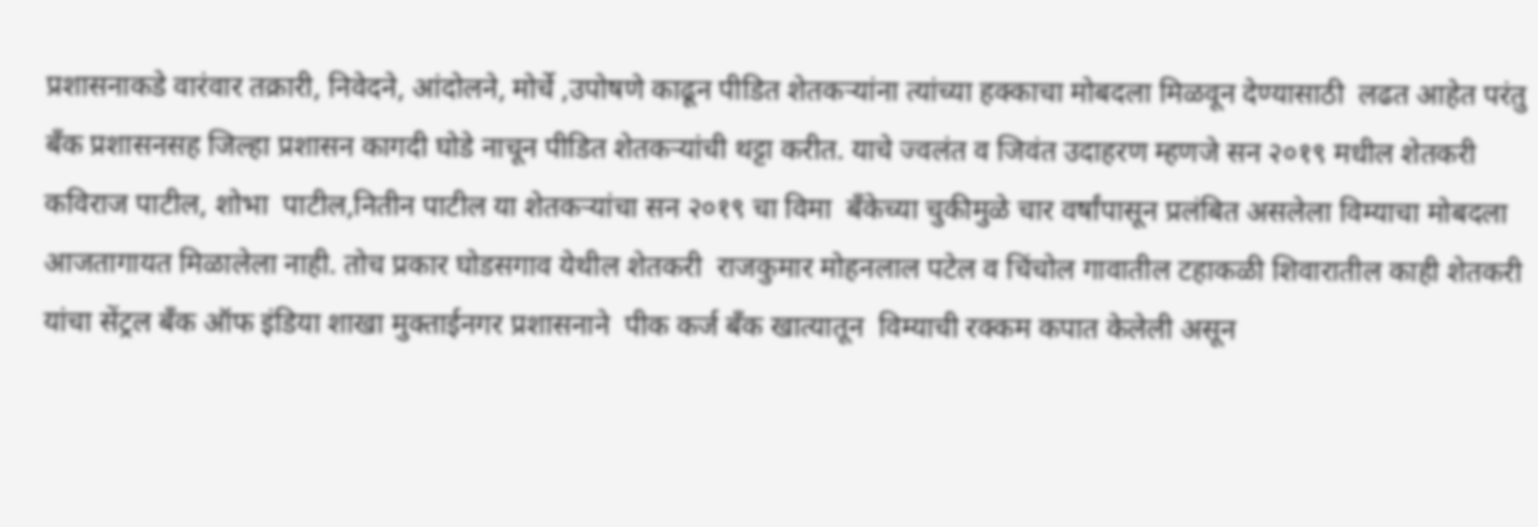प्रशासनाकडे वारंवार तक्रारी, निवेदने, आंदोलने, मोर्चे ,उपोषणे काढून पीडित शेतकऱ्यांना त्यांच्या हक्काचा मोबदला मिळवून देण्यासाठी  लढत आहेत परंतु बँक प्रशासनसह जिल्हा प्रशासन कागदी घोडे नाचून पीडित शेतकऱ्यांची थट्टा करीत. याचे ज्वलंत व जिवंत उदाहरण म्हणजे सन २०१९ मधील शेतकरी कविराज पाटील, शोभा  पाटील,नितीन पाटील या शेतकऱ्यांचा सन २०१९ चा विमा  बँकेच्या चुकीमुळे चार वर्षांपासून प्रलंबित असलेला विम्याचा मोबदला आजतागायत मिळालेला नाही. तोच प्रकार घोडसगाव येथील शेतकरी  राजकुमार मोहनलाल पटेल व चिंचोल गावातील टहाकळी शिवारातील काही शेतकरी यांचा सेंट्रल बँक ऑफ इंडिया शाखा मुक्ताईनगर प्रशासनाने  पीक कर्ज बँक खात्यातून  विम्याची रक्कम कपात केलेली असून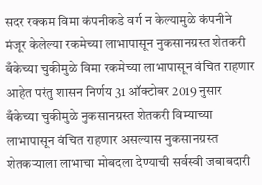सदर रक्कम विमा कंपनीकडे वर्ग न केल्यामुळे कंपनीने मंजूर केलेल्या रकमेच्या लाभापासून नुकसानग्रस्त शेतकरी बँकेच्या चुकीमुळे विमा रकमेच्या लाभापासून वंचित राहणार  आहेत परंतु शासन निर्णय 31 ऑक्टोबर 2019 नुसार बँकेच्या चुकीमुळे नुकसानग्रस्त शेतकरी विम्याच्या लाभापासून वंचित राहणार असल्यास नुकसानग्रस्त शेतकऱ्याला लाभाचा मोबदला देण्याची सर्वस्वी जबाबदारी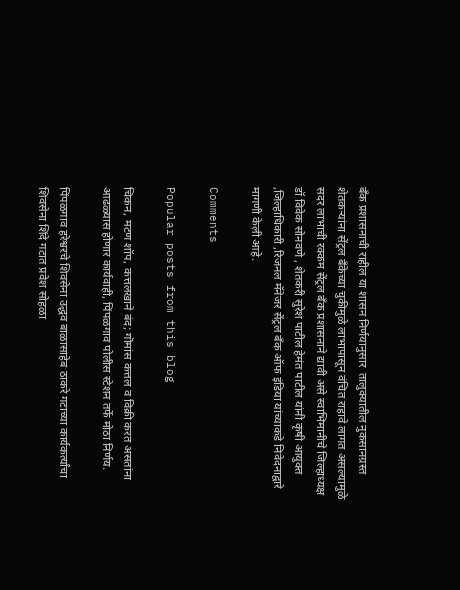बँक प्रशासनाची राहील या शासन निर्णयानुसार  तालुक्यातील नुकसानग्रस्त शेतकऱ्यांना सेंट्रल बँकेच्या चुकीमुळे लाभापासून वंचित राहावे लागत असल्यामुळे सदर लाभाची रक्कम सेंट्रल बँक प्रशासनाने द्यावी असे स्वाभिमानीचे जिल्हाध्यक्ष डॉ विवेक सोनवणे , शेतकरी सुरेश पाटील हेमंत पाटील यांनी कृषी आयुक्त ,जिल्हाधिकारी ,रिजनल मॅनेजर सेंट्रल बँक ऑफ इंडिया यांच्याकडे निवेदनाद्वारे मागणी केली आहे.

Comments

Popular posts from this blog

चिकन, मटण शॉप, कत्तलखाने बंद; गॊमांस कत्तल व विक्री करत असतांना आढळ्यास होणार कार्यवाही, पिंपळगाव पोलीस स्टेशन तर्फे मोठा निर्णय.

पिंपळगाव हरेश्वरचे शिवसेना उद्धव बाळासाहेब ठाकरे गटाच्या कार्यकर्त्यांचा शिवसेना शिंदे गटात प्रवेश सोहळा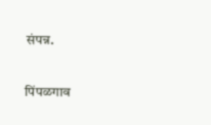संपन्न.

पिंपळगाव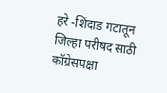हरे -शिंदाड गटातून जिल्हा परीषद साठी कॉग्रेसपक्षा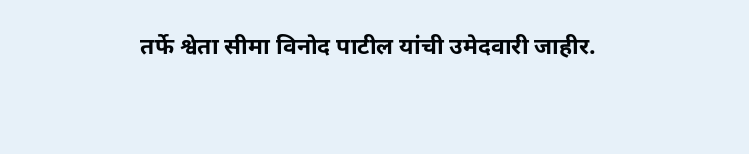तर्फे श्वेता सीमा विनोद पाटील यांची उमेदवारी जाहीर.